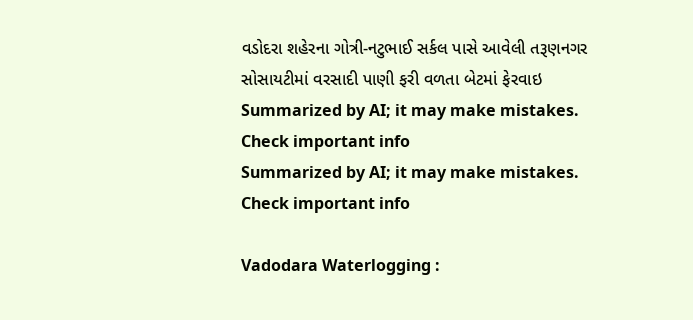વડોદરા શહેરના ગોત્રી-નટુભાઈ સર્કલ પાસે આવેલી તરૂણનગર સોસાયટીમાં વરસાદી પાણી ફરી વળતા બેટમાં ફેરવાઇ
Summarized by AI; it may make mistakes. Check important info
Summarized by AI; it may make mistakes. Check important info

Vadodara Waterlogging :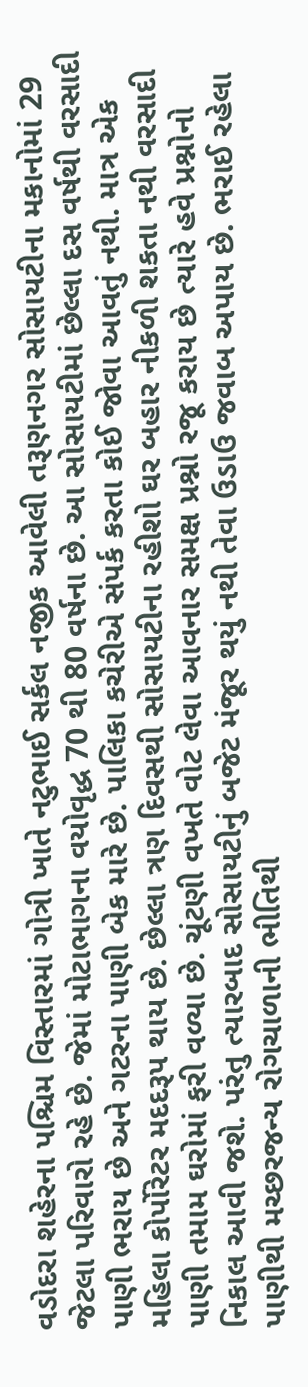વડોદરા શહેરના પશ્ચિમ વિસ્તારમાં ગોત્રી ખાતે નટુભાઈ સર્કલ નજીક આવેલી તરૂણનગર સોસાયટીના મકાનોમાં 29 જેટલા પરિવારો રહે છે. જેમાં મોટાભાગના વયોવૃદ્ધ 70 થી 80 વર્ષના છે. આ સોસાયટીમાં છેલ્લા દસ વર્ષથી વરસાદી પાણી ભરાય છે અને ગટરના પાણી બેક મારે છે. પાલિકા કચેરીએ સંપર્ક કરતા કોઈ જોવા આવતું નથી. માત્ર એક મહિલા કોર્પોરેટર મદદરૂપ થાય છે. છેલ્લા ત્રણ દિવસથી સોસાયટીના રહીશો ઘર બહાર નીકળી શકતા નથી વરસાદી પાણી તમામ ઘરોમાં ફરી વળ્યા છે. ચૂંટણી વખતે વોટ લેવા આવનાર સમક્ષ પ્રશ્નો રજૂ કરાય છે ત્યારે હવે પ્રશ્નોનો નિકાલ આવી જશે. પરંતુ ત્યારબાદ સોસાયટીનું બજેટ મંજૂર થયું નથી તેવા ઉડાઉ જવાબ અપાય છે. ભરાઈ રહેલા પાણીથી મચ્છરજન્ય રોગચાળાની ભીતિથી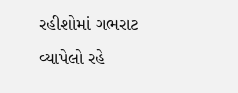રહીશોમાં ગભરાટ વ્યાપેલો રહે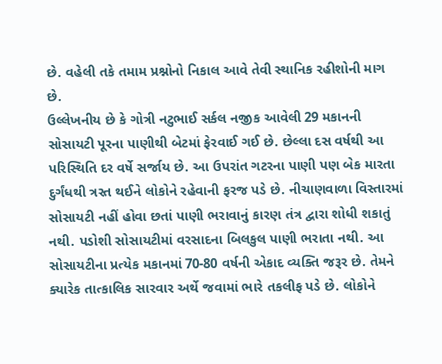છે. વહેલી તકે તમામ પ્રશ્નોનો નિકાલ આવે તેવી સ્થાનિક રહીશોની માગ છે.
ઉલ્લેખનીય છે કે ગોત્રી નટુભાઈ સર્કલ નજીક આવેલી 29 મકાનની સોસાયટી પૂરના પાણીથી બેટમાં ફેરવાઈ ગઈ છે. છેલ્લા દસ વર્ષથી આ પરિસ્થિતિ દર વર્ષે સર્જાય છે. આ ઉપરાંત ગટરના પાણી પણ બેક મારતા દુર્ગંધથી ત્રસ્ત થઈને લોકોને રહેવાની ફરજ પડે છે. નીચાણવાળા વિસ્તારમાં સોસાયટી નહીં હોવા છતાં પાણી ભરાવાનું કારણ તંત્ર દ્વારા શોધી શકાતું નથી. પડોશી સોસાયટીમાં વરસાદના બિલકુલ પાણી ભરાતા નથી. આ સોસાયટીના પ્રત્યેક મકાનમાં 70-80 વર્ષની એકાદ વ્યક્તિ જરૂર છે. તેમને ક્યારેક તાત્કાલિક સારવાર અર્થે જવામાં ભારે તકલીફ પડે છે. લોકોને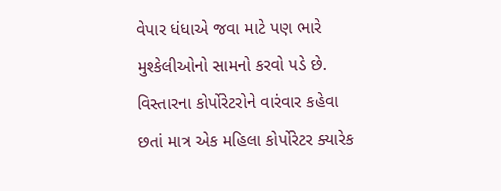વેપાર ધંધાએ જવા માટે પણ ભારે મુશ્કેલીઓનો સામનો કરવો પડે છે. વિસ્તારના કોર્પોરેટરોને વારંવાર કહેવા છતાં માત્ર એક મહિલા કોર્પોરેટર ક્યારેક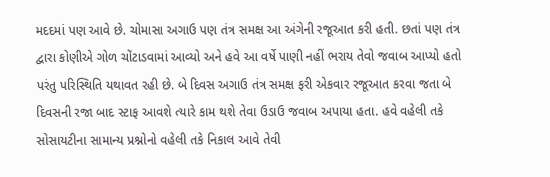મદદમાં પણ આવે છે. ચોમાસા અગાઉ પણ તંત્ર સમક્ષ આ અંગેની રજૂઆત કરી હતી. છતાં પણ તંત્ર દ્વારા કોણીએ ગોળ ચોંટાડવામાં આવ્યો અને હવે આ વર્ષે પાણી નહીં ભરાય તેવો જવાબ આપ્યો હતો પરંતુ પરિસ્થિતિ યથાવત રહી છે. બે દિવસ અગાઉ તંત્ર સમક્ષ ફરી એકવાર રજૂઆત કરવા જતા બે દિવસની રજા બાદ સ્ટાફ આવશે ત્યારે કામ થશે તેવા ઉડાઉ જવાબ અપાયા હતા. હવે વહેલી તકે સોસાયટીના સામાન્ય પ્રશ્નોનો વહેલી તકે નિકાલ આવે તેવી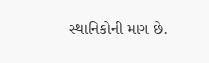સ્થાનિકોની માગ છે.